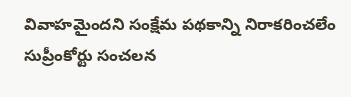వివాహమైందని సంక్షేమ పథకాన్ని నిరాకరించలేం
సుప్రీంకోర్టు సంచలన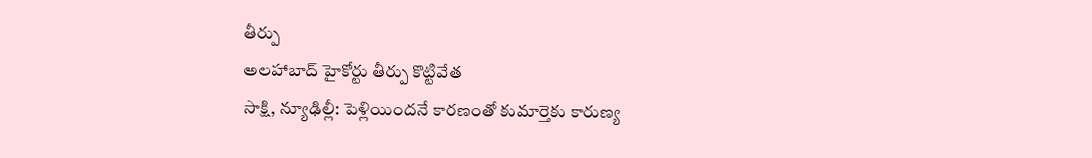తీర్పు
అలహాబాద్ హైకోర్టు తీర్పు కొట్టివేత
సాక్షి, న్యూఢిల్లీ: పెళ్లియిందనే కారణంతో కుమార్తెకు కారుణ్య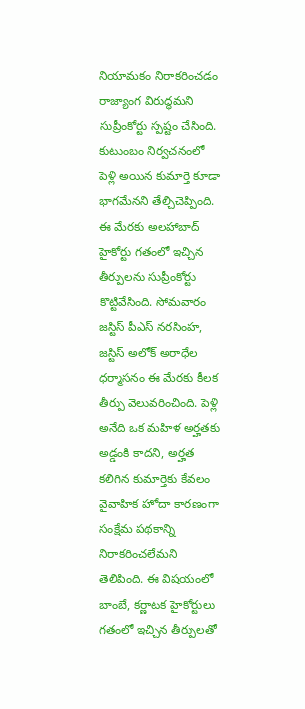నియామకం నిరాకరించడం రాజ్యాంగ విరుద్ధమని సుప్రీంకోర్టు స్పష్టం చేసింది. కుటుంబం నిర్వచనంలో పెళ్లి అయిన కుమార్తె కూడా భాగమేనని తేల్చిచెప్పింది. ఈ మేరకు అలహాబాద్ హైకోర్టు గతంలో ఇచ్చిన తీర్పులను సుప్రీంకోర్టు కొట్టివేసింది. సోమవారం జస్టిస్ పీఎస్ నరసింహ, జస్టిస్ అలోక్ అరాధేల ధర్మాసనం ఈ మేరకు కీలక తీర్పు వెలువరించింది. పెళ్లి అనేది ఒక మహిళ అర్హతకు అడ్డంకి కాదని, అర్హత కలిగిన కుమార్తెకు కేవలం వైవాహిక హోదా కారణంగా సంక్షేమ పథకాన్ని నిరాకరించలేమని తెలిపింది. ఈ విషయంలో బాంబే, కర్ణాటక హైకోర్టులు గతంలో ఇచ్చిన తీర్పులతో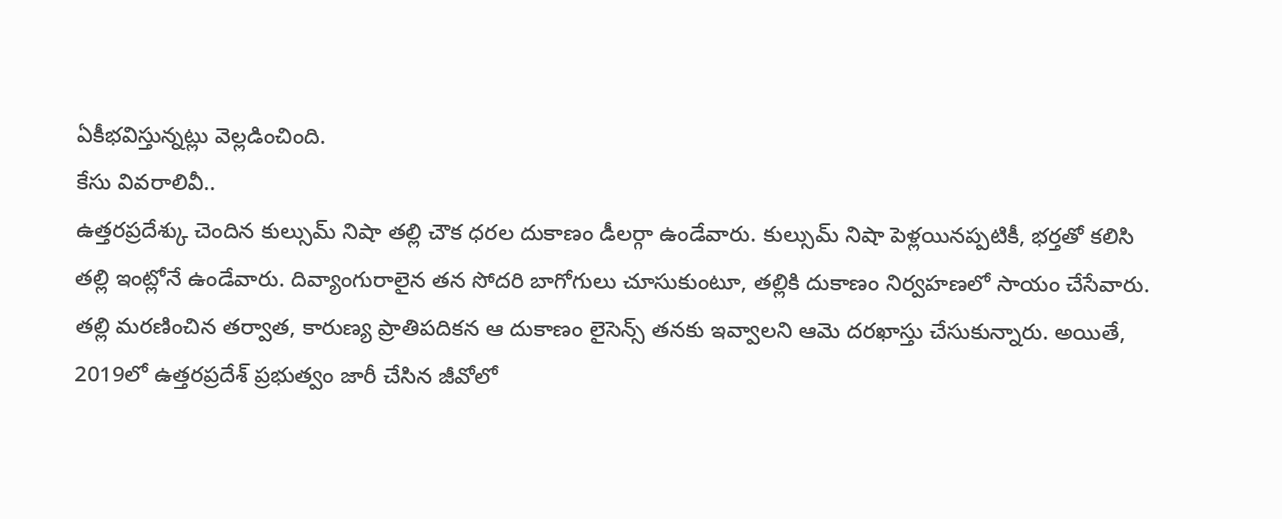ఏకీభవిస్తున్నట్లు వెల్లడించింది.
కేసు వివరాలివీ..
ఉత్తరప్రదేశ్కు చెందిన కుల్సుమ్ నిషా తల్లి చౌక ధరల దుకాణం డీలర్గా ఉండేవారు. కుల్సుమ్ నిషా పెళ్లయినప్పటికీ, భర్తతో కలిసి తల్లి ఇంట్లోనే ఉండేవారు. దివ్యాంగురాలైన తన సోదరి బాగోగులు చూసుకుంటూ, తల్లికి దుకాణం నిర్వహణలో సాయం చేసేవారు. తల్లి మరణించిన తర్వాత, కారుణ్య ప్రాతిపదికన ఆ దుకాణం లైసెన్స్ తనకు ఇవ్వాలని ఆమె దరఖాస్తు చేసుకున్నారు. అయితే, 2019లో ఉత్తరప్రదేశ్ ప్రభుత్వం జారీ చేసిన జీవోలో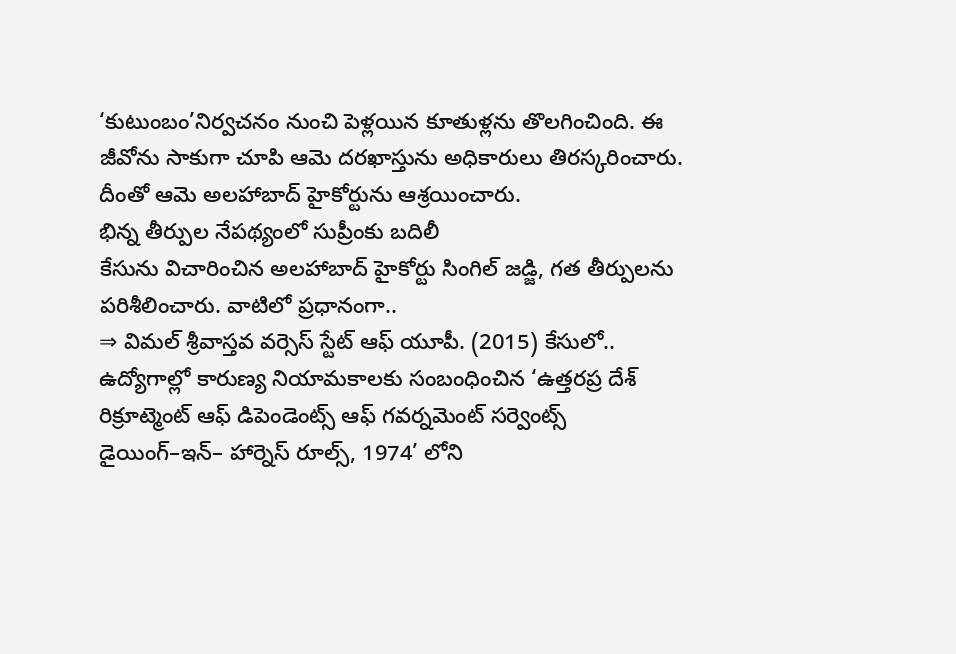‘కుటుంబం’నిర్వచనం నుంచి పెళ్లయిన కూతుళ్లను తొలగించింది. ఈ జీవోను సాకుగా చూపి ఆమె దరఖాస్తును అధికారులు తిరస్కరించారు. దీంతో ఆమె అలహాబాద్ హైకోర్టును ఆశ్రయించారు.
భిన్న తీర్పుల నేపథ్యంలో సుప్రీంకు బదిలీ
కేసును విచారించిన అలహాబాద్ హైకోర్టు సింగిల్ జడ్జి, గత తీర్పులను పరిశీలించారు. వాటిలో ప్రధానంగా..
⇒ విమల్ శ్రీవాస్తవ వర్సెస్ స్టేట్ ఆఫ్ యూపీ. (2015) కేసులో.. ఉద్యోగాల్లో కారుణ్య నియామకాలకు సంబంధించిన ‘ఉత్తరప్ర దేశ్ రిక్రూట్మెంట్ ఆఫ్ డిపెండెంట్స్ ఆఫ్ గవర్నమెంట్ సర్వెంట్స్ డైయింగ్–ఇన్– హార్నెస్ రూల్స్, 1974’ లోని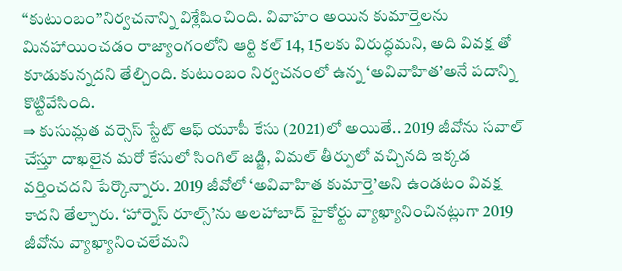‘‘కుటుంబం’’నిర్వచనాన్ని విశ్లేషించింది. వివాహం అయిన కుమార్తెలను మినహాయించడం రాజ్యాంగంలోని ఆర్టి కల్ 14, 15లకు విరుద్ధమని, అది వివక్ష తో కూడుకున్నదని తేల్చింది. కుటుంబం నిర్వచనంలో ఉన్న ‘అవివాహిత’అనే పదాన్ని కొట్టివేసింది.
⇒ కుసుమ్లత వర్సెస్ స్టేట్ ఆఫ్ యూపీ కేసు (2021)లో అయితే.. 2019 జీవోను సవాల్ చేస్తూ దాఖలైన మరో కేసులో సింగిల్ జడ్జి, విమల్ తీర్పులో వచ్చినది ఇక్కడ వర్తించదని పేర్కొన్నారు. 2019 జీవోలో ‘అవివాహిత కుమార్తె’అని ఉండటం వివక్ష కాదని తేల్చారు. ‘హార్నెస్ రూల్స్’ను అలహాబాద్ హైకోర్టు వ్యాఖ్యానించినట్లుగా 2019 జీవోను వ్యాఖ్యానించలేమని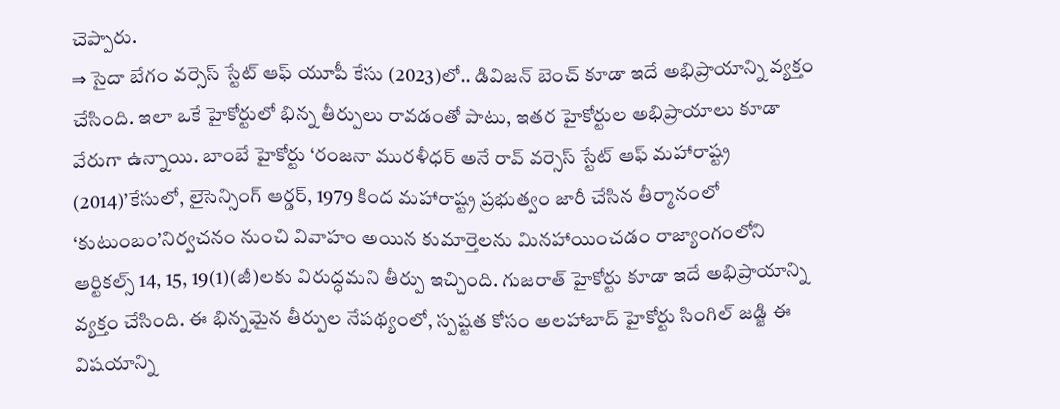చెప్పారు.
⇒ సైదా బేగం వర్సెస్ స్టేట్ ఆఫ్ యూపీ కేసు (2023)లో.. డివిజన్ బెంచ్ కూడా ఇదే అభిప్రాయాన్ని వ్యక్తం చేసింది. ఇలా ఒకే హైకోర్టులో భిన్న తీర్పులు రావడంతో పాటు, ఇతర హైకోర్టుల అభిప్రాయాలు కూడా వేరుగా ఉన్నాయి. బాంబే హైకోర్టు ‘రంజనా మురళీధర్ అనే రావ్ వర్సెస్ స్టేట్ ఆఫ్ మహారాష్ట్ర (2014)’కేసులో, లైసెన్సింగ్ ఆర్డర్, 1979 కింద మహారాష్ట్ర ప్రభుత్వం జారీ చేసిన తీర్మానంలో ‘కుటుంబం’నిర్వచనం నుంచి వివాహం అయిన కుమార్తెలను మినహాయించడం రాజ్యాంగంలోని ఆర్టికల్స్ 14, 15, 19(1)(జీ)లకు విరుద్ధమని తీర్పు ఇచ్చింది. గుజరాత్ హైకోర్టు కూడా ఇదే అభిప్రాయాన్ని వ్యక్తం చేసింది. ఈ భిన్నమైన తీర్పుల నేపథ్యంలో, స్పష్టత కోసం అలహాబాద్ హైకోర్టు సింగిల్ జడ్జి ఈ విషయాన్ని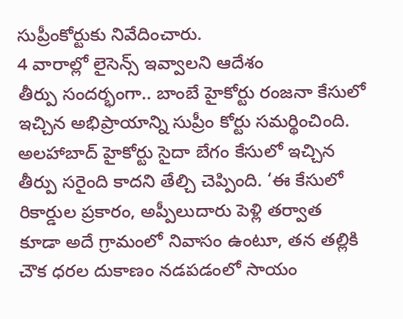సుప్రీంకోర్టుకు నివేదించారు.
4 వారాల్లో లైసెన్స్ ఇవ్వాలని ఆదేశం
తీర్పు సందర్భంగా.. బాంబే హైకోర్టు రంజనా కేసులో ఇచ్చిన అభిప్రాయాన్ని సుప్రీం కోర్టు సమర్థించింది. అలహాబాద్ హైకోర్టు సైదా బేగం కేసులో ఇచ్చిన తీర్పు సరైంది కాదని తేల్చి చెప్పింది. ‘ఈ కేసులో రికార్డుల ప్రకారం, అప్పీలుదారు పెళ్లి తర్వాత కూడా అదే గ్రామంలో నివాసం ఉంటూ, తన తల్లికి చౌక ధరల దుకాణం నడపడంలో సాయం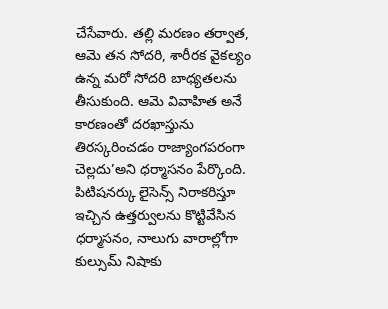చేసేవారు. తల్లి మరణం తర్వాత, ఆమె తన సోదరి, శారీరక వైకల్యం ఉన్న మరో సోదరి బాధ్యతలను తీసుకుంది. ఆమె వివాహిత అనే కారణంతో దరఖాస్తును తిరస్కరించడం రాజ్యాంగపరంగా చెల్లదు’అని ధర్మాసనం పేర్కొంది. పిటిషనర్కు లైసెన్స్ నిరాకరిస్తూ ఇచ్చిన ఉత్తర్వులను కొట్టివేసిన ధర్మాసనం, నాలుగు వారాల్లోగా కుల్సుమ్ నిషాకు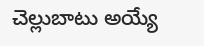చెల్లుబాటు అయ్యే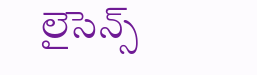లైసెన్స్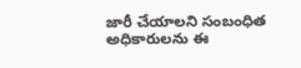జారీ చేయాలని సంబంధిత అధికారులను ఈ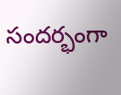సందర్భంగా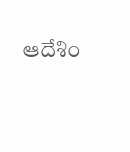ఆదేశిం